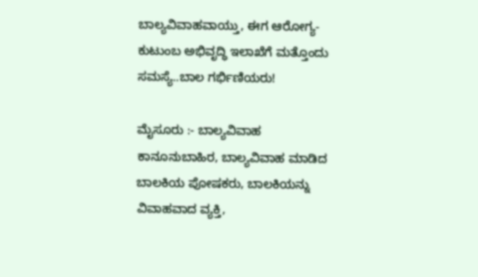ಬಾಲ್ಯವಿವಾಹವಾಯ್ತು, ಈಗ ಆರೋಗ್ಯ-ಕುಟುಂಬ ಅಭಿವೃದ್ಧಿ ಇಲಾಖೆಗೆ ಮತ್ತೊಂದು ಸಮಸ್ಯೆ..ಬಾಲ ಗರ್ಭಿಣಿಯರು!

ಮೈಸೂರು :- ಬಾಲ್ಯವಿವಾಹ ಕಾನೂನುಬಾಹಿರ, ಬಾಲ್ಯವಿವಾಹ ಮಾಡಿದ ಬಾಲಕಿಯ ಪೋಷಕರು, ಬಾಲಕಿಯನ್ನು ವಿವಾಹವಾದ ವ್ಯಕ್ತಿ,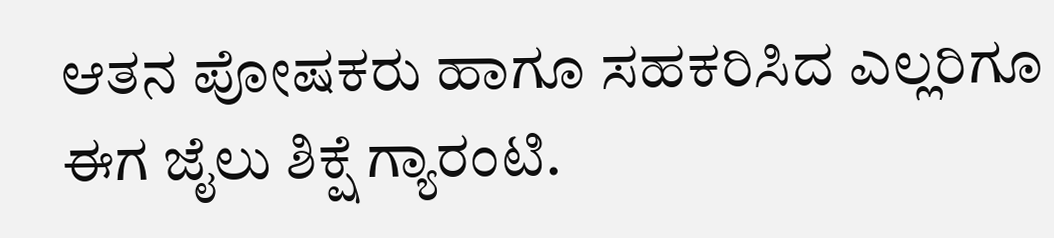ಆತನ ಪೋಷಕರು ಹಾಗೂ ಸಹಕರಿಸಿದ ಎಲ್ಲರಿಗೂ ಈಗ ಜೈಲು ಶಿಕ್ಷೆ ಗ್ಯಾರಂಟಿ.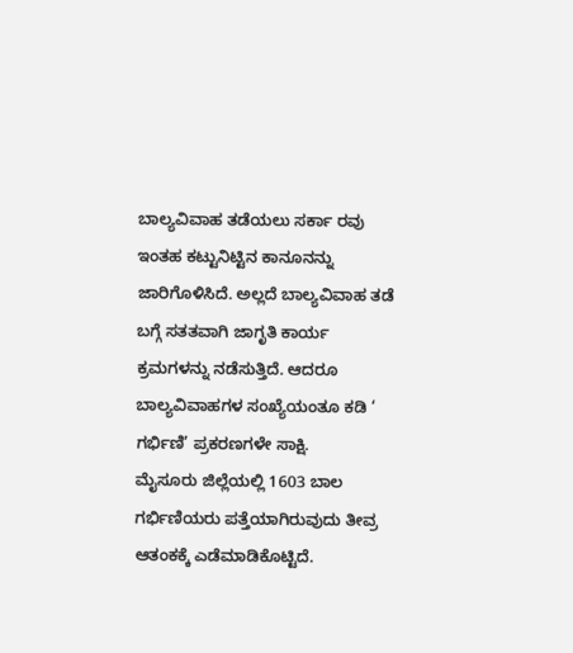ಬಾಲ್ಯವಿವಾಹ ತಡೆಯಲು ಸರ್ಕಾ ರವು ಇಂತಹ ಕಟ್ಟುನಿಟ್ಟಿನ ಕಾನೂನನ್ನು ಜಾರಿಗೊಳಿಸಿದೆ. ಅಲ್ಲದೆ ಬಾಲ್ಯವಿವಾಹ ತಡೆ ಬಗ್ಗೆ ಸತತವಾಗಿ ಜಾಗೃತಿ ಕಾರ್ಯ ಕ್ರಮಗಳನ್ನು ನಡೆಸುತ್ತಿದೆ. ಆದರೂ ಬಾಲ್ಯವಿವಾಹಗಳ ಸಂಖ್ಯೆಯಂತೂ ಕಡಿ ‘ ಗರ್ಭಿಣಿ’ ಪ್ರಕರಣಗಳೇ ಸಾಕ್ಷಿ.
ಮೈಸೂರು ಜಿಲ್ಲೆಯಲ್ಲಿ 1603 ಬಾಲ ಗರ್ಭಿಣಿಯರು ಪತ್ತೆಯಾಗಿರುವುದು ತೀವ್ರ ಆತಂಕಕ್ಕೆ ಎಡೆಮಾಡಿಕೊಟ್ಟಿದೆ.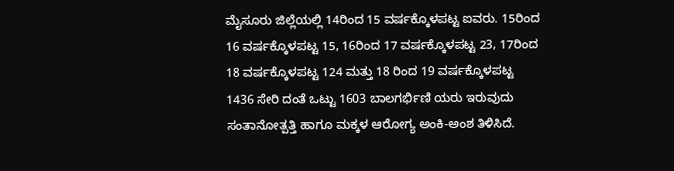ಮೈಸೂರು ಜಿಲ್ಲೆಯಲ್ಲಿ 14ರಿಂದ 15 ವರ್ಷಕ್ಕೊಳಪಟ್ಟ ಐವರು. 15ರಿಂದ 16 ವರ್ಷಕ್ಕೊಳಪಟ್ಟ 15, 16ರಿಂದ 17 ವರ್ಷಕ್ಕೊಳಪಟ್ಟ 23, 17ರಿಂದ 18 ವರ್ಷಕ್ಕೊಳಪಟ್ಟ 124 ಮತ್ತು 18 ರಿಂದ 19 ವರ್ಷಕ್ಕೊಳಪಟ್ಟ 1436 ಸೇರಿ ದಂತೆ ಒಟ್ಟು 1603 ಬಾಲಗರ್ಭಿಣಿ ಯರು ಇರುವುದು ಸಂತಾನೋತ್ಪತ್ತಿ ಹಾಗೂ ಮಕ್ಕಳ ಆರೋಗ್ಯ ಅಂಕಿ-ಅಂಶ ತಿಳಿಸಿದೆ.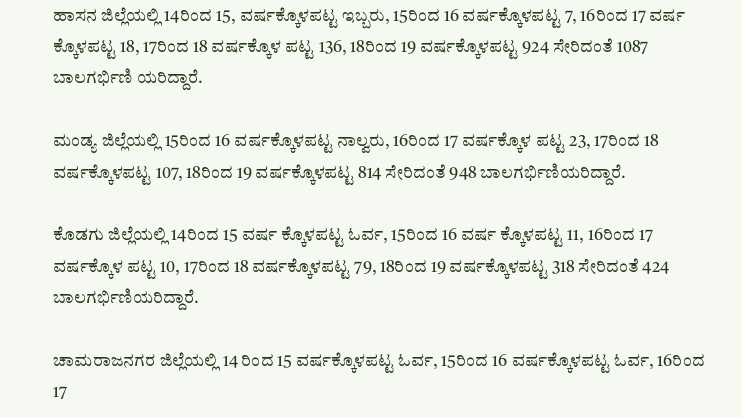ಹಾಸನ ಜಿಲ್ಲೆಯಲ್ಲಿ 14ರಿಂದ 15, ವರ್ಷಕ್ಕೊಳಪಟ್ಟ ಇಬ್ಬರು, 15ರಿಂದ 16 ವರ್ಷಕ್ಕೊಳಪಟ್ಟ 7, 16ರಿಂದ 17 ವರ್ಷ ಕ್ಕೊಳಪಟ್ಟ 18, 17ರಿಂದ 18 ವರ್ಷಕ್ಕೊಳ ಪಟ್ಟ 136, 18ರಿಂದ 19 ವರ್ಷಕ್ಕೊಳಪಟ್ಟ 924 ಸೇರಿದಂತೆ 1087 ಬಾಲಗರ್ಭಿಣಿ ಯರಿದ್ದಾರೆ.

ಮಂಡ್ಯ ಜಿಲ್ಲೆಯಲ್ಲಿ 15ರಿಂದ 16 ವರ್ಷಕ್ಕೊಳಪಟ್ಟ ನಾಲ್ವರು, 16ರಿಂದ 17 ವರ್ಷಕ್ಕೊಳ ಪಟ್ಟ 23, 17ರಿಂದ 18 ವರ್ಷಕ್ಕೊಳಪಟ್ಟ 107, 18ರಿಂದ 19 ವರ್ಷಕ್ಕೊಳಪಟ್ಟ 814 ಸೇರಿದಂತೆ 948 ಬಾಲಗರ್ಭಿಣಿಯರಿದ್ದಾರೆ.

ಕೊಡಗು ಜಿಲ್ಲೆಯಲ್ಲಿ 14ರಿಂದ 15 ವರ್ಷ ಕ್ಕೊಳಪಟ್ಟ ಓರ್ವ, 15ರಿಂದ 16 ವರ್ಷ ಕ್ಕೊಳಪಟ್ಟ 11, 16ರಿಂದ 17 ವರ್ಷಕ್ಕೊಳ ಪಟ್ಟ 10, 17ರಿಂದ 18 ವರ್ಷಕ್ಕೊಳಪಟ್ಟ 79, 18ರಿಂದ 19 ವರ್ಷಕ್ಕೊಳಪಟ್ಟ 318 ಸೇರಿದಂತೆ 424 ಬಾಲಗರ್ಭಿಣಿಯರಿದ್ದಾರೆ.

ಚಾಮರಾಜನಗರ ಜಿಲ್ಲೆಯಲ್ಲಿ 14 ರಿಂದ 15 ವರ್ಷಕ್ಕೊಳಪಟ್ಟ ಓರ್ವ, 15ರಿಂದ 16 ವರ್ಷಕ್ಕೊಳಪಟ್ಟ ಓರ್ವ, 16ರಿಂದ 17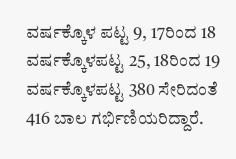ವರ್ಷಕ್ಕೊಳ ಪಟ್ಟ 9, 17ರಿಂದ 18 ವರ್ಷಕ್ಕೊಳಪಟ್ಟ 25, 18ರಿಂದ 19 ವರ್ಷಕ್ಕೊಳಪಟ್ಟ 380 ಸೇರಿದಂತೆ 416 ಬಾಲ ಗರ್ಭಿಣಿಯರಿದ್ದಾರೆ.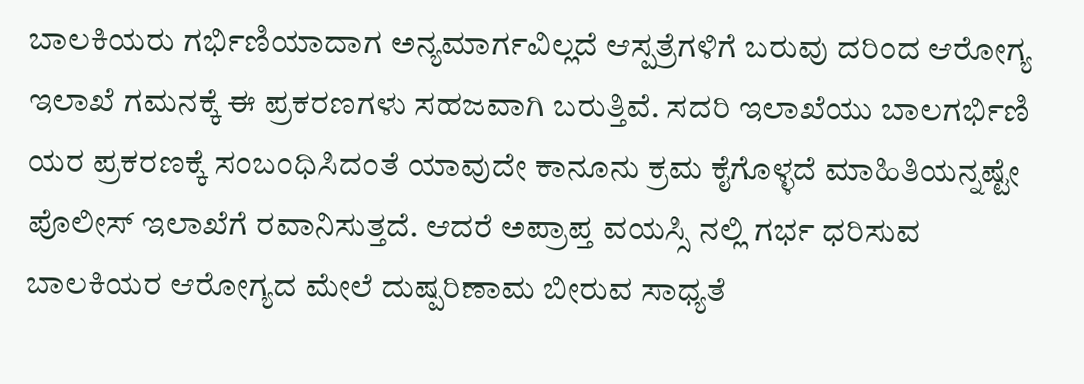ಬಾಲಕಿಯರು ಗರ್ಭಿಣಿಯಾದಾಗ ಅನ್ಯಮಾರ್ಗವಿಲ್ಲದೆ ಆಸ್ಪತ್ರೆಗಳಿಗೆ ಬರುವು ದರಿಂದ ಆರೋಗ್ಯ ಇಲಾಖೆ ಗಮನಕ್ಕೆ ಈ ಪ್ರಕರಣಗಳು ಸಹಜವಾಗಿ ಬರುತ್ತಿವೆ. ಸದರಿ ಇಲಾಖೆಯು ಬಾಲಗರ್ಭಿಣಿ ಯರ ಪ್ರಕರಣಕ್ಕೆ ಸಂಬಂಧಿಸಿದಂತೆ ಯಾವುದೇ ಕಾನೂನು ಕ್ರಮ ಕೈಗೊಳ್ಳದೆ ಮಾಹಿತಿಯನ್ನಷ್ಟೇ ಪೊಲೀಸ್ ಇಲಾಖೆಗೆ ರವಾನಿಸುತ್ತದೆ. ಆದರೆ ಅಪ್ರಾಪ್ತ ವಯಸ್ಸಿ ನಲ್ಲಿ ಗರ್ಭ ಧರಿಸುವ ಬಾಲಕಿಯರ ಆರೋಗ್ಯದ ಮೇಲೆ ದುಷ್ಪರಿಣಾಮ ಬೀರುವ ಸಾಧ್ಯತೆ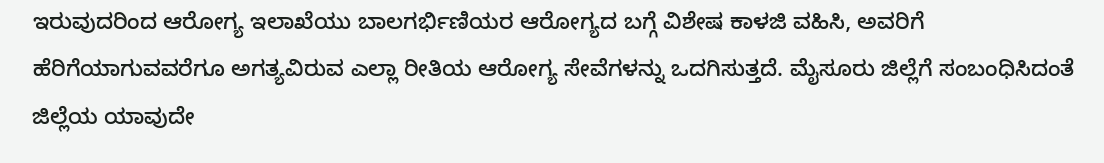ಇರುವುದರಿಂದ ಆರೋಗ್ಯ ಇಲಾಖೆಯು ಬಾಲಗರ್ಭಿಣಿಯರ ಆರೋಗ್ಯದ ಬಗ್ಗೆ ವಿಶೇಷ ಕಾಳಜಿ ವಹಿಸಿ, ಅವರಿಗೆ ಹೆರಿಗೆಯಾಗುವವರೆಗೂ ಅಗತ್ಯವಿರುವ ಎಲ್ಲಾ ರೀತಿಯ ಆರೋಗ್ಯ ಸೇವೆಗಳನ್ನು ಒದಗಿಸುತ್ತದೆ. ಮೈಸೂರು ಜಿಲ್ಲೆಗೆ ಸಂಬಂಧಿಸಿದಂತೆ ಜಿಲ್ಲೆಯ ಯಾವುದೇ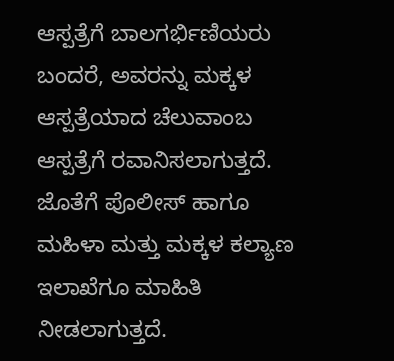ಆಸ್ಪತ್ರೆಗೆ ಬಾಲಗರ್ಭಿಣಿಯರು ಬಂದರೆ, ಅವರನ್ನು ಮಕ್ಕಳ ಆಸ್ಪತ್ರೆಯಾದ ಚೆಲುವಾಂಬ ಆಸ್ಪತ್ರೆಗೆ ರವಾನಿಸಲಾಗುತ್ತದೆ. ಜೊತೆಗೆ ಪೊಲೀಸ್ ಹಾಗೂ ಮಹಿಳಾ ಮತ್ತು ಮಕ್ಕಳ ಕಲ್ಯಾಣ ಇಲಾಖೆಗೂ ಮಾಹಿತಿ ನೀಡಲಾಗುತ್ತದೆ.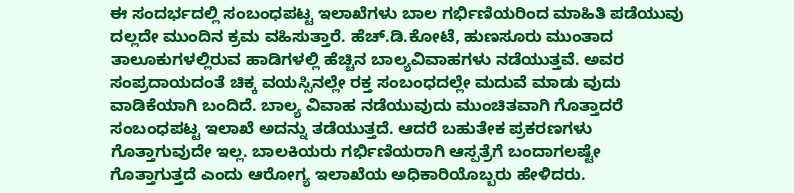ಈ ಸಂದರ್ಭದಲ್ಲಿ ಸಂಬಂಧಪಟ್ಟ ಇಲಾಖೆಗಳು ಬಾಲ ಗರ್ಭಿಣಿಯರಿಂದ ಮಾಹಿತಿ ಪಡೆಯುವು ದಲ್ಲದೇ ಮುಂದಿನ ಕ್ರಮ ವಹಿಸುತ್ತಾರೆ. ಹೆಚ್.ಡಿ.ಕೋಟೆ, ಹುಣಸೂರು ಮುಂತಾದ ತಾಲೂಕುಗಳಲ್ಲಿರುವ ಹಾಡಿಗಳಲ್ಲಿ ಹೆಚ್ಚಿನ ಬಾಲ್ಯವಿವಾಹಗಳು ನಡೆಯುತ್ತವೆ. ಅವರ ಸಂಪ್ರದಾಯದಂತೆ ಚಿಕ್ಕ ವಯಸ್ಸಿನಲ್ಲೇ ರಕ್ತ ಸಂಬಂಧದಲ್ಲೇ ಮದುವೆ ಮಾಡು ವುದು ವಾಡಿಕೆಯಾಗಿ ಬಂದಿದೆ. ಬಾಲ್ಯ ವಿವಾಹ ನಡೆಯುವುದು ಮುಂಚಿತವಾಗಿ ಗೊತ್ತಾದರೆ ಸಂಬಂಧಪಟ್ಟ ಇಲಾಖೆ ಅದನ್ನು ತಡೆಯುತ್ತದೆ. ಆದರೆ ಬಹುತೇಕ ಪ್ರಕರಣಗಳು ಗೊತ್ತಾಗುವುದೇ ಇಲ್ಲ. ಬಾಲಕಿಯರು ಗರ್ಭಿಣಿಯರಾಗಿ ಆಸ್ಪತ್ರೆಗೆ ಬಂದಾಗಲಷ್ಟೇ ಗೊತ್ತಾಗುತ್ತದೆ ಎಂದು ಆರೋಗ್ಯ ಇಲಾಖೆಯ ಅಧಿಕಾರಿಯೊಬ್ಬರು ಹೇಳಿದರು.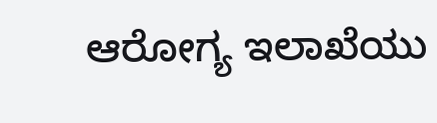ಆರೋಗ್ಯ ಇಲಾಖೆಯು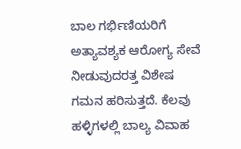ಬಾಲ ಗರ್ಭಿಣಿಯರಿಗೆ ಅತ್ಯಾವಶ್ಯಕ ಆರೋಗ್ಯ ಸೇವೆ ನೀಡುವುದರತ್ತ ವಿಶೇಷ ಗಮನ ಹರಿಸುತ್ತದೆ. ಕೆಲವು ಹಳ್ಳಿಗಳಲ್ಲಿ ಬಾಲ್ಯ ವಿವಾಹ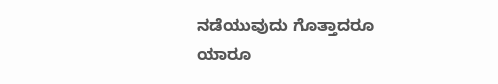ನಡೆಯುವುದು ಗೊತ್ತಾದರೂ ಯಾರೂ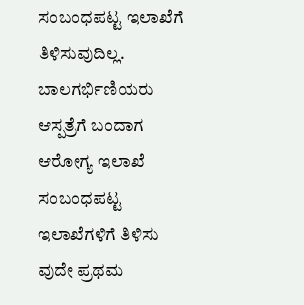ಸಂಬಂಧಪಟ್ಟ ಇಲಾಖೆಗೆ ತಿಳಿಸುವುದಿಲ್ಲ. ಬಾಲಗರ್ಭಿಣಿಯರು ಆಸ್ಪತ್ರೆಗೆ ಬಂದಾಗ ಆರೋಗ್ಯ ಇಲಾಖೆ ಸಂಬಂಧಪಟ್ಟ ಇಲಾಖೆಗಳಿಗೆ ತಿಳಿಸು ವುದೇ ಪ್ರಥಮ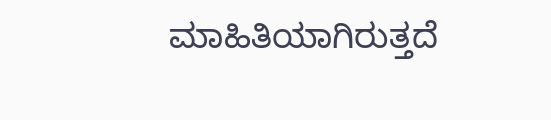ಮಾಹಿತಿಯಾಗಿರುತ್ತದೆ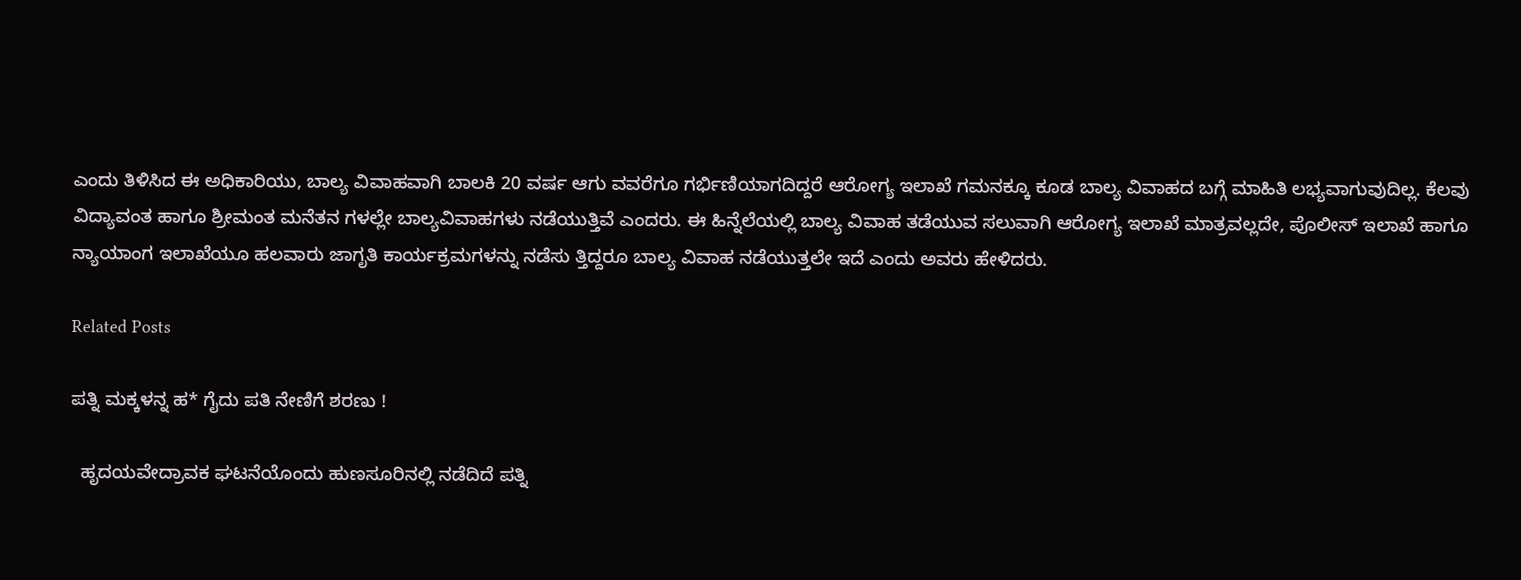ಎಂದು ತಿಳಿಸಿದ ಈ ಅಧಿಕಾರಿಯು, ಬಾಲ್ಯ ವಿವಾಹವಾಗಿ ಬಾಲಕಿ 20 ವರ್ಷ ಆಗು ವವರೆಗೂ ಗರ್ಭಿಣಿಯಾಗದಿದ್ದರೆ ಆರೋಗ್ಯ ಇಲಾಖೆ ಗಮನಕ್ಕೂ ಕೂಡ ಬಾಲ್ಯ ವಿವಾಹದ ಬಗ್ಗೆ ಮಾಹಿತಿ ಲಭ್ಯವಾಗುವುದಿಲ್ಲ. ಕೆಲವು ವಿದ್ಯಾವಂತ ಹಾಗೂ ಶ್ರೀಮಂತ ಮನೆತನ ಗಳಲ್ಲೇ ಬಾಲ್ಯವಿವಾಹಗಳು ನಡೆಯುತ್ತಿವೆ ಎಂದರು. ಈ ಹಿನ್ನೆಲೆಯಲ್ಲಿ ಬಾಲ್ಯ ವಿವಾಹ ತಡೆಯುವ ಸಲುವಾಗಿ ಆರೋಗ್ಯ ಇಲಾಖೆ ಮಾತ್ರವಲ್ಲದೇ, ಪೊಲೀಸ್ ಇಲಾಖೆ ಹಾಗೂ ನ್ಯಾಯಾಂಗ ಇಲಾಖೆಯೂ ಹಲವಾರು ಜಾಗೃತಿ ಕಾರ್ಯಕ್ರಮಗಳನ್ನು ನಡೆಸು ತ್ತಿದ್ದರೂ ಬಾಲ್ಯ ವಿವಾಹ ನಡೆಯುತ್ತಲೇ ಇದೆ ಎಂದು ಅವರು ಹೇಳಿದರು.

Related Posts

ಪತ್ನಿ ಮಕ್ಕಳನ್ನ ಹ* ಗೈದು ಪತಿ ನೇಣಿಗೆ ಶರಣು !

  ಹೃದಯವೇದ್ರಾವಕ ಘಟನೆಯೊಂದು ಹುಣಸೂರಿನಲ್ಲಿ ನಡೆದಿದೆ ಪತ್ನಿ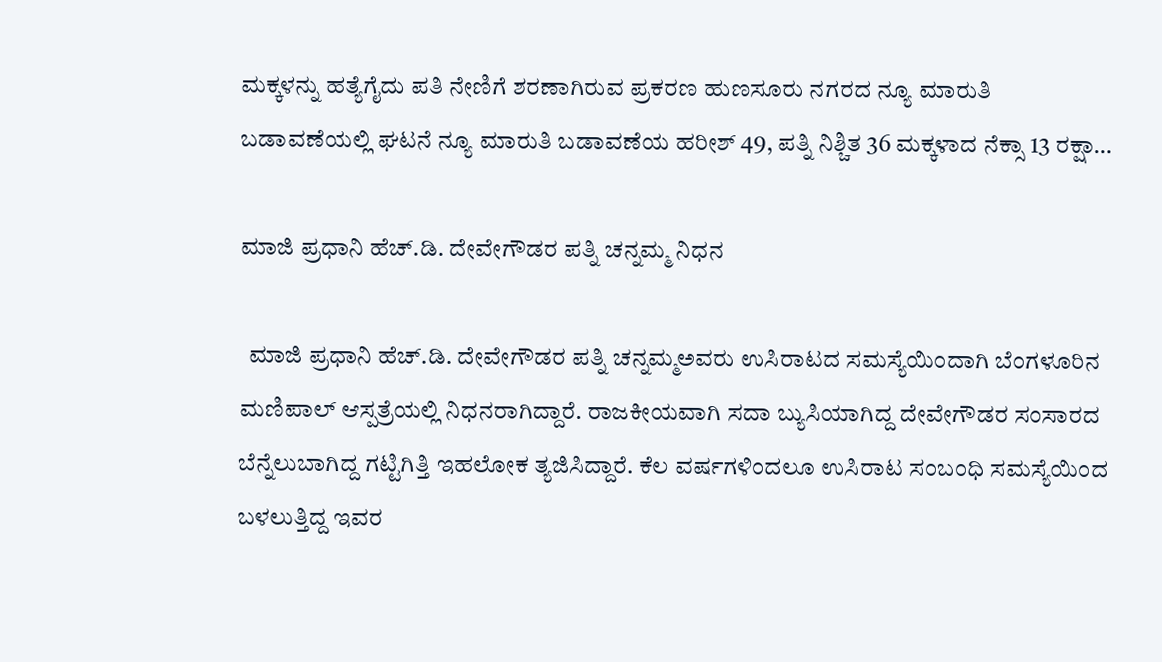ಮಕ್ಕಳನ್ನು ಹತ್ಯೆಗೈದು ಪತಿ ನೇಣಿಗೆ ಶರಣಾಗಿರುವ ಪ್ರಕರಣ ಹುಣಸೂರು ನಗರದ ನ್ಯೂ ಮಾರುತಿ ಬಡಾವಣೆಯಲ್ಲಿ ಘಟನೆ ನ್ಯೂ ಮಾರುತಿ ಬಡಾವಣೆಯ ಹರೀಶ್ 49, ಪತ್ನಿ ನಿಶ್ಚಿತ 36 ಮಕ್ಕಳಾದ ನೆಕ್ಸಾ 13 ರಕ್ಷಾ…

ಮಾಜಿ ಪ್ರಧಾನಿ ಹೆಚ್.ಡಿ. ದೇವೇಗೌಡರ ಪತ್ನಿ ಚನ್ನಮ್ಮ ನಿಧನ

  ಮಾಜಿ ಪ್ರಧಾನಿ ಹೆಚ್.ಡಿ. ದೇವೇಗೌಡರ ಪತ್ನಿ ಚನ್ನಮ್ಮಅವರು ಉಸಿರಾಟದ ಸಮಸ್ಯೆಯಿಂದಾಗಿ ಬೆಂಗಳೂರಿನ ಮಣಿಪಾಲ್ ಆಸ್ಪತ್ರೆಯಲ್ಲಿ ನಿಧನರಾಗಿದ್ದಾರೆ. ರಾಜಕೀಯವಾಗಿ ಸದಾ ಬ್ಯುಸಿಯಾಗಿದ್ದ ದೇವೇಗೌಡರ ಸಂಸಾರದ ಬೆನ್ನೆಲುಬಾಗಿದ್ದ ಗಟ್ಟಿಗಿತ್ತಿ ಇಹಲೋಕ ತ್ಯಜಿಸಿದ್ದಾರೆ. ಕೆಲ ವರ್ಷಗಳಿಂದಲೂ ಉಸಿರಾಟ ಸಂಬಂಧಿ ಸಮಸ್ಯೆಯಿಂದ ಬಳಲುತ್ತಿದ್ದ ಇವರ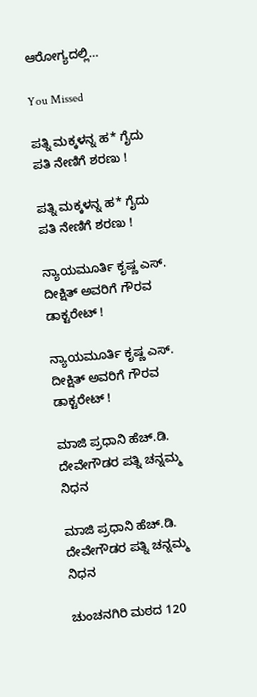ಆರೋಗ್ಯದಲ್ಲಿ…

You Missed

ಪತ್ನಿ ಮಕ್ಕಳನ್ನ ಹ* ಗೈದು ಪತಿ ನೇಣಿಗೆ ಶರಣು !

ಪತ್ನಿ ಮಕ್ಕಳನ್ನ ಹ* ಗೈದು ಪತಿ ನೇಣಿಗೆ ಶರಣು !

ನ್ಯಾಯಮೂರ್ತಿ ಕೃಷ್ಣ ಎಸ್. ದೀಕ್ಷಿತ್ ಅವರಿಗೆ ಗೌರವ ಡಾಕ್ಟರೇಟ್ !

ನ್ಯಾಯಮೂರ್ತಿ ಕೃಷ್ಣ ಎಸ್. ದೀಕ್ಷಿತ್ ಅವರಿಗೆ ಗೌರವ ಡಾಕ್ಟರೇಟ್ !

ಮಾಜಿ ಪ್ರಧಾನಿ ಹೆಚ್.ಡಿ. ದೇವೇಗೌಡರ ಪತ್ನಿ ಚನ್ನಮ್ಮ ನಿಧನ

ಮಾಜಿ ಪ್ರಧಾನಿ ಹೆಚ್.ಡಿ. ದೇವೇಗೌಡರ ಪತ್ನಿ ಚನ್ನಮ್ಮ ನಿಧನ

ಚುಂಚನಗಿರಿ ಮಠದ 120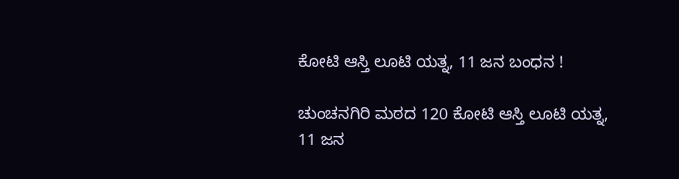ಕೋಟಿ ಆಸ್ತಿ ಲೂಟಿ ಯತ್ನ, 11 ಜನ ಬಂಧನ !

ಚುಂಚನಗಿರಿ ಮಠದ 120 ಕೋಟಿ ಆಸ್ತಿ ಲೂಟಿ ಯತ್ನ, 11 ಜನ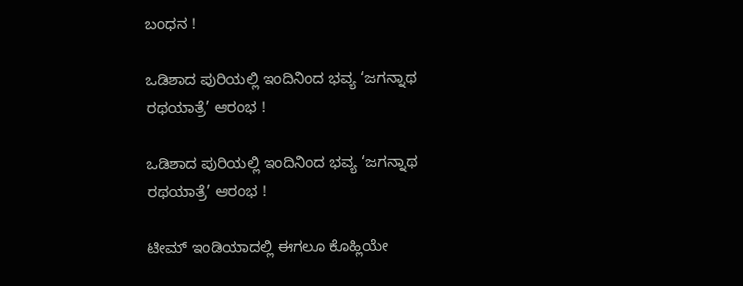ಬಂಧನ !

ಒಡಿಶಾದ ಪುರಿಯಲ್ಲಿ ಇಂದಿನಿಂದ ಭವ್ಯ ‘ಜಗನ್ನಾಥ ರಥಯಾತ್ರೆ’ ಆರಂಭ !

ಒಡಿಶಾದ ಪುರಿಯಲ್ಲಿ ಇಂದಿನಿಂದ ಭವ್ಯ ‘ಜಗನ್ನಾಥ ರಥಯಾತ್ರೆ’ ಆರಂಭ !

ಟೀಮ್ ಇಂಡಿಯಾದಲ್ಲಿ ಈಗಲೂ ಕೊಹ್ಲಿಯೇ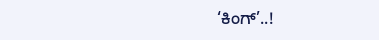‘ಕಿಂಗ್’..!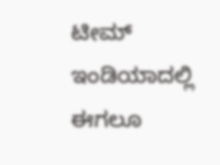ಟೀಮ್ ಇಂಡಿಯಾದಲ್ಲಿ ಈಗಲೂ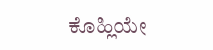ಕೊಹ್ಲಿಯೇ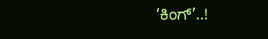‘ಕಿಂಗ್’..!